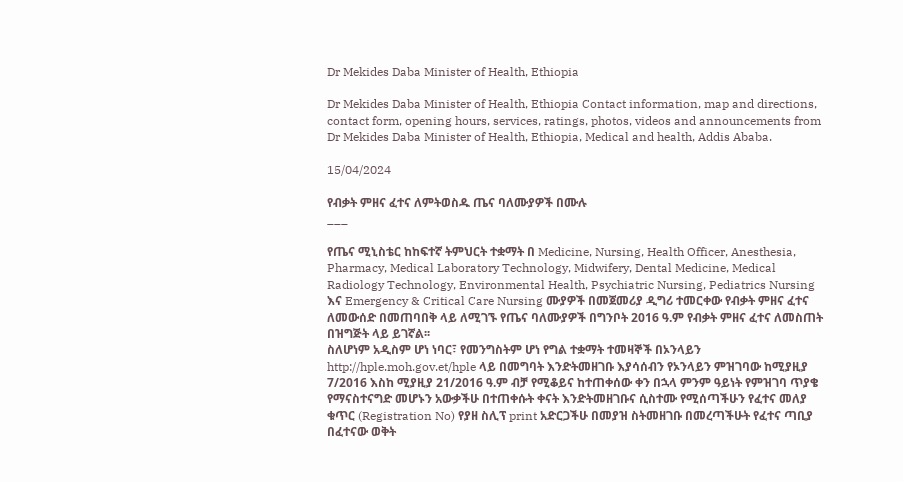Dr Mekides Daba Minister of Health, Ethiopia

Dr Mekides Daba Minister of Health, Ethiopia Contact information, map and directions, contact form, opening hours, services, ratings, photos, videos and announcements from Dr Mekides Daba Minister of Health, Ethiopia, Medical and health, Addis Ababa.

15/04/2024

የብቃት ምዘና ፈተና ለምትወስዱ ጤና ባለሙያዎች በሙሉ
___

የጤና ሚኒስቴር ከከፍተኛ ትምህርት ተቋማት በ Medicine, Nursing, Health Officer, Anesthesia, Pharmacy, Medical Laboratory Technology, Midwifery, Dental Medicine, Medical Radiology Technology, Environmental Health, Psychiatric Nursing, Pediatrics Nursing እና Emergency & Critical Care Nursing ሙያዎች በመጀመሪያ ዲግሪ ተመርቀው የብቃት ምዘና ፈተና ለመውሰድ በመጠባበቅ ላይ ለሚገኙ የጤና ባለሙያዎች በግንቦት 2016 ዓ.ም የብቃት ምዘና ፈተና ለመስጠት በዝግጅት ላይ ይገኛል፡፡
ስለሆነም አዲስም ሆነ ነባር፣ የመንግስትም ሆነ የግል ተቋማት ተመዛኞች በኦንላይን http://hple.moh.gov.et/hple ላይ በመግባት እንድትመዘገቡ እያሳሰብን የኦንላይን ምዝገባው ከሚያዚያ 7/2016 እስከ ሚያዚያ 21/2016 ዓ.ም ብቻ የሚቆይና ከተጠቀሰው ቀን በኋላ ምንም ዓይነት የምዝገባ ጥያቄ የማናስተናግድ መሆኑን አውቃችሁ በተጠቀሱት ቀናት እንድትመዘገቡና ሲስተሙ የሚሰጣችሁን የፈተና መለያ ቁጥር (Registration No) የያዘ ስሊፕ print አድርጋችሁ በመያዝ ስትመዘገቡ በመረጣችሁት የፈተና ጣቢያ በፈተናው ወቅት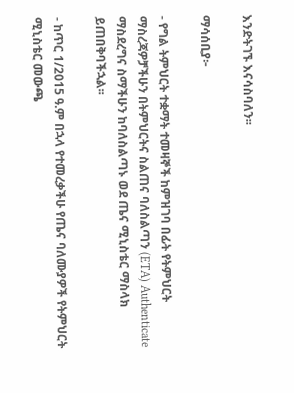እንድትገኙ እናሳስባለን፡፡

ማሳሰቢያ፦

- የግል ትምህርት ተቋማት ተመዛኞች ከምዝገባ በፊት የትምህርት ማስረጃዎቻችሁን በትምህርትና ስልጠና ባለስልጣን (ETA) Authenticate ማስደረግና ስማችሁን ከባለስልጣኑ ወደ ጤና ሚኒስቴር ማስላክ ይጠበቅባችኋል፡፡

- ከጥር 1/2015 ዓ.ም በኋላ የተመረቃችሁ የጤና ባለሙያዎች የትምህርት ሚኒስቴር መውጫ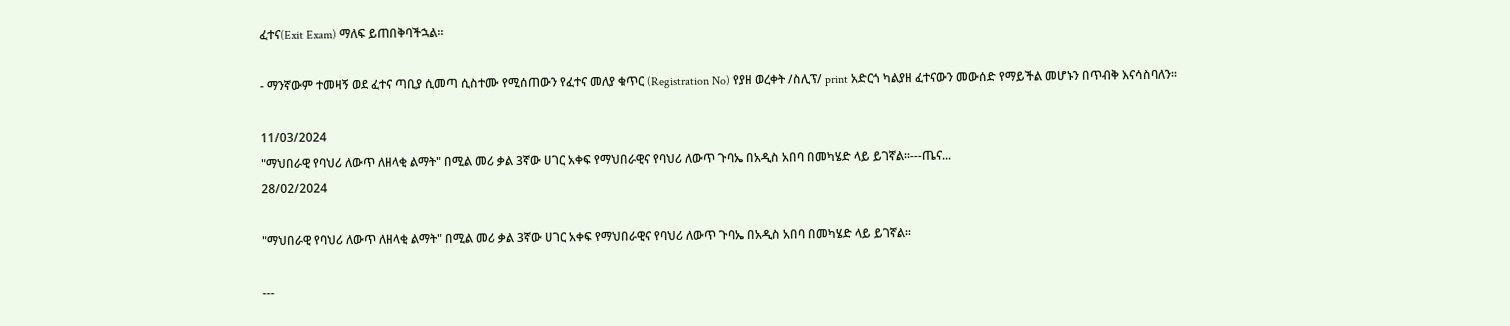ፈተና(Exit Exam) ማለፍ ይጠበቅባችኋል፡፡

- ማንኛውም ተመዛኝ ወደ ፈተና ጣቢያ ሲመጣ ሲስተሙ የሚሰጠውን የፈተና መለያ ቁጥር (Registration No) የያዘ ወረቀት /ስሊፕ/ print አድርጎ ካልያዘ ፈተናውን መውሰድ የማይችል መሆኑን በጥብቅ እናሳስባለን፡፡

11/03/2024
"ማህበራዊ የባህሪ ለውጥ ለዘላቂ ልማት" በሚል መሪ ቃል 3ኛው ሀገር አቀፍ የማህበራዊና የባህሪ ለውጥ ጉባኤ በአዲስ አበባ በመካሄድ ላይ ይገኛል፡፡---ጤና...
28/02/2024

"ማህበራዊ የባህሪ ለውጥ ለዘላቂ ልማት" በሚል መሪ ቃል 3ኛው ሀገር አቀፍ የማህበራዊና የባህሪ ለውጥ ጉባኤ በአዲስ አበባ በመካሄድ ላይ ይገኛል፡፡

---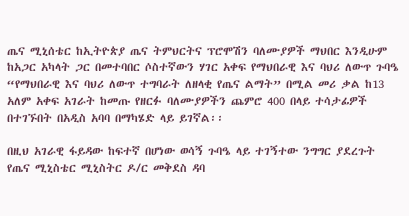ጤና ሚኒሰቴር ከኢትዮጵያ ጤና ትምህርትና ፕሮሞሽን ባለሙያዎች ማህበር እንዲሁም ከአጋር አካላት ጋር በመተባበር ሶስተኛውን ሃገር አቀፍ የማህበራዊ እና ባህሪ ለውጥ ጉባዔ “የማህበራዊ እና ባህሪ ለውጥ ተግባራት ለዘላቂ የጤና ልማት” በሚል መሪ ቃል ከ13 አለም አቀፍ አገራት ከመጡ የዘርፉ ባለሙያዎችን ጨምሮ 400 በላይ ተሳታፊዎች በተገኙበት በአዲስ አባባ በማካሄድ ላይ ይገኛል፡፡

በዚህ አገራዊ ፋይዳው ከፍተኛ በሆነው ወሳኝ ጉባዔ ላይ ተገኝተው ንግግር ያደረጉት የጤና ሚኒስቴር ሚኒስትር ዶ/ር መቅደስ ዳባ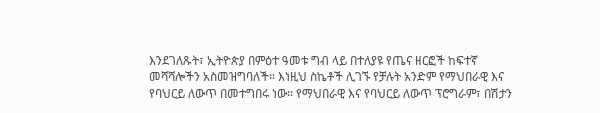እንደገለጹት፣ ኢትዮጵያ በምዕተ ዓመቱ ግብ ላይ በተለያዩ የጤና ዘርፎች ከፍተኛ መሻሻሎችን አስመዝግባለች። እነዚህ ስኬቶች ሊገኙ የቻሉት አንድም የማህበራዊ እና የባህርይ ለውጥ በመተግበሩ ነው፡፡ የማህበራዊ እና የባህርይ ለውጥ ፕሮግራም፣ በሽታን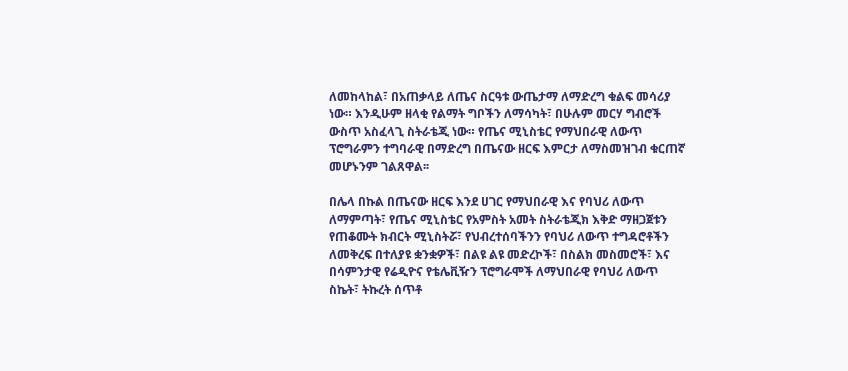ለመከላከል፣ በአጠቃላይ ለጤና ስርዓቱ ውጤታማ ለማድረግ ቁልፍ መሳሪያ ነው። እንዲሁም ዘላቂ የልማት ግቦችን ለማሳካት፣ በሁሉም መርሃ ግብሮች ውስጥ አስፈላጊ ስትራቴጂ ነው። የጤና ሚኒስቴር የማህበራዊ ለውጥ ፕሮግራምን ተግባራዊ በማድረግ በጤናው ዘርፍ እምርታ ለማስመዝገብ ቁርጠኛ መሆኑንም ገልጸዋል፡፡

በሌላ በኩል በጤናው ዘርፍ እንደ ሀገር የማህበራዊ እና የባህሪ ለውጥ ለማምጣት፣ የጤና ሚኒስቴር የአምስት አመት ስትራቴጂክ እቅድ ማዘጋጀቱን የጠቆሙት ክብርት ሚኒስትሯ፣ የህብረተሰባችንን የባህሪ ለውጥ ተግዳሮቶችን ለመቅረፍ በተለያዩ ቋንቋዎች፣ በልዩ ልዩ መድረኮች፣ በስልክ መስመሮች፣ እና በሳምንታዊ የሬዲዮና የቴሌቪዥን ፕሮግራሞች ለማህበራዊ የባህሪ ለውጥ ስኬት፣ ትኩረት ሰጥቶ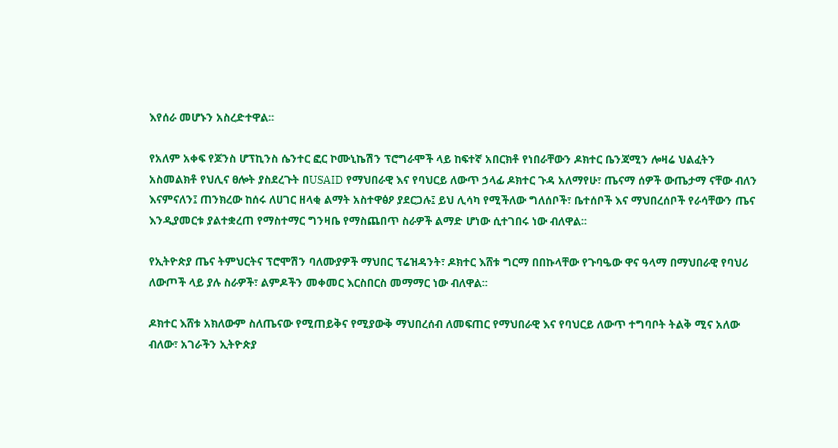እየሰራ መሆኑን አስረድተዋል፡፡

የአለም አቀፍ የጆንስ ሆፕኪንስ ሴንተር ፎር ኮሙኒኬሽን ፕሮግራሞች ላይ ከፍተኛ አበርክቶ የነበራቸውን ዶክተር ቤንጃሚን ሎዛሬ ህልፈትን አስመልክቶ የህሊና ፀሎት ያስደረጉት በUSAID የማህበራዊ እና የባህርይ ለውጥ ኃላፊ ዶክተር ጉዳ አለማየሁ፣ ጤናማ ሰዎች ውጤታማ ናቸው ብለን እናምናለን፤ ጠንክረው ከሰሩ ለሀገር ዘላቂ ልማት አስተዋፅዖ ያደርጋሉ፤ ይህ ሊሳካ የሚችለው ግለሰቦች፣ ቤተሰቦች እና ማህበረሰቦች የራሳቸውን ጤና እንዲያመርቱ ያልተቋረጠ የማስተማር ግንዛቤ የማስጨበጥ ስራዎች ልማድ ሆነው ሲተገበሩ ነው ብለዋል፡፡

የኢትዮጵያ ጤና ትምህርትና ፕሮሞሽን ባለሙያዎች ማህበር ፕሬዝዳንት፣ ዶክተር እሸቱ ግርማ በበኩላቸው የጉባዔው ዋና ዓላማ በማህበራዊ የባህሪ ለውጦች ላይ ያሉ ስራዎች፣ ልምዶችን መቀመር እርስበርስ መማማር ነው ብለዋል፡፡

ዶክተር እሸቱ አክለውም ስለጤናው የሚጠይቅና የሚያውቅ ማህበረሰብ ለመፍጠር የማህበራዊ እና የባህርይ ለውጥ ተግባቦት ትልቅ ሚና አለው ብለው፣ አገራችን ኢትዮጵያ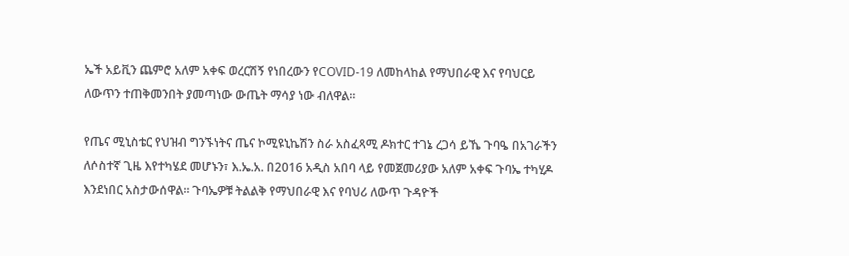ኤች አይቪን ጨምሮ አለም አቀፍ ወረርሽኝ የነበረውን የCOVID-19 ለመከላከል የማህበራዊ እና የባህርይ ለውጥን ተጠቅመንበት ያመጣነው ውጤት ማሳያ ነው ብለዋል፡፡

የጤና ሚኒስቴር የህዝብ ግንኙነትና ጤና ኮሚዩኒኬሽን ስራ አስፈጻሚ ዶክተር ተገኔ ረጋሳ ይኼ ጉባዔ በአገራችን ለሶስተኛ ጊዜ እየተካሄደ መሆኑን፣ እ.ኤ.አ. በ2016 አዲስ አበባ ላይ የመጀመሪያው አለም አቀፍ ጉባኤ ተካሂዶ እንደነበር አስታውሰዋል፡፡ ጉባኤዎቹ ትልልቅ የማህበራዊ እና የባህሪ ለውጥ ጉዳዮች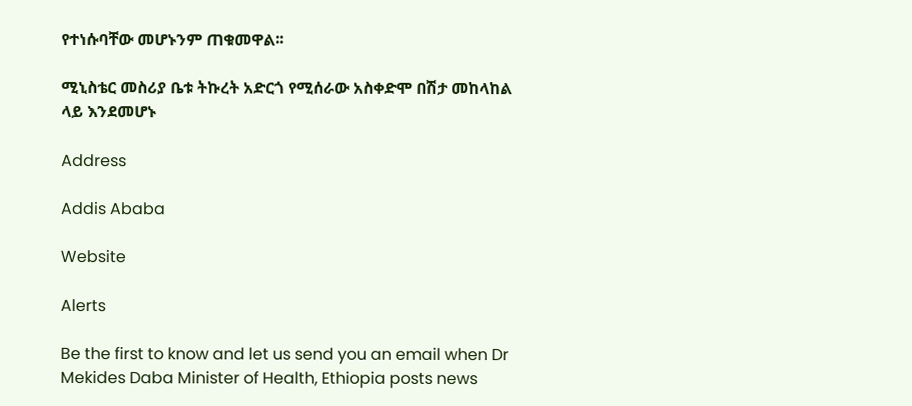የተነሱባቸው መሆኑንም ጠቁመዋል፡፡

ሚኒስቴር መስሪያ ቤቱ ትኩረት አድርጎ የሚሰራው አስቀድሞ በሽታ መከላከል ላይ እንደመሆኑ

Address

Addis Ababa

Website

Alerts

Be the first to know and let us send you an email when Dr Mekides Daba Minister of Health, Ethiopia posts news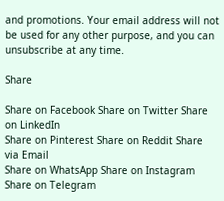and promotions. Your email address will not be used for any other purpose, and you can unsubscribe at any time.

Share

Share on Facebook Share on Twitter Share on LinkedIn
Share on Pinterest Share on Reddit Share via Email
Share on WhatsApp Share on Instagram Share on Telegram